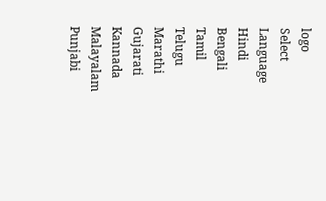logo
Select Language
Hindi
Bengali
Tamil
Telugu
Marathi
Gujarati
Kannada
Malayalam
Punjabi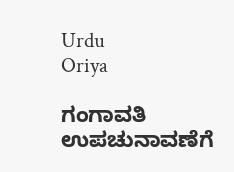Urdu
Oriya

ಗಂಗಾವತಿ ಉಪಚುನಾವಣೆಗೆ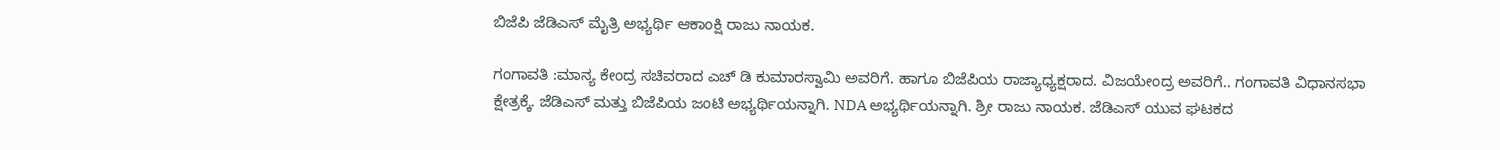ಬಿಜೆಪಿ ಜೆಡಿಎಸ್ ಮೈತ್ರಿ ಅಭ್ಯರ್ಥಿ ಆಕಾಂಕ್ಷಿ ರಾಜು ನಾಯಕ.

ಗಂಗಾವತಿ :ಮಾನ್ಯ ಕೇಂದ್ರ ಸಚಿವರಾದ ಎಚ್ ಡಿ ಕುಮಾರಸ್ವಾಮಿ ಅವರಿಗೆ. ಹಾಗೂ ಬಿಜೆಪಿಯ ರಾಜ್ಯಾಧ್ಯಕ್ಷರಾದ. ವಿಜಯೇಂದ್ರ ಅವರಿಗೆ.. ಗಂಗಾವತಿ ವಿಧಾನಸಭಾ ಕ್ಷೇತ್ರಕ್ಕೆ. ಜೆಡಿಎಸ್ ಮತ್ತು ಬಿಜೆಪಿಯ ಜಂಟಿ ಅಭ್ಯರ್ಥಿಯನ್ನಾಗಿ. NDA ಅಭ್ಯರ್ಥಿಯನ್ನಾಗಿ. ಶ್ರೀ ರಾಜು ನಾಯಕ. ಜೆಡಿಎಸ್ ಯುವ ಘಟಕದ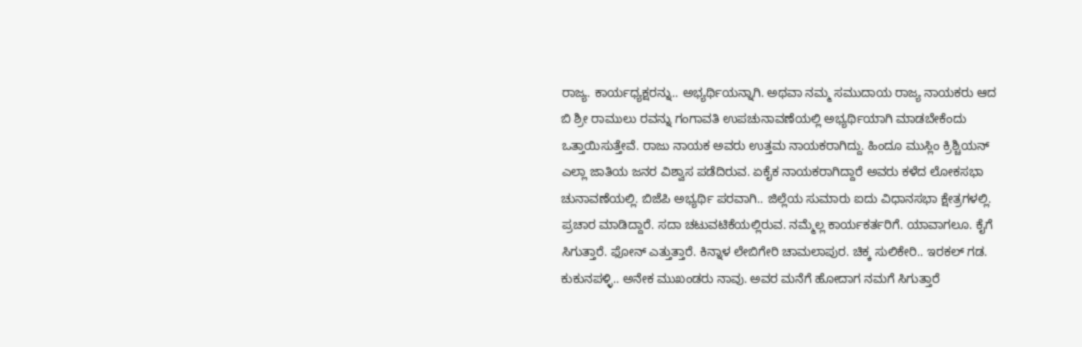ರಾಜ್ಯ. ಕಾರ್ಯಧ್ಯಕ್ಷರನ್ನು.. ಅಭ್ಯರ್ಥಿಯನ್ನಾಗಿ. ಅಥವಾ ನಮ್ಮ ಸಮುದಾಯ ರಾಜ್ಯ ನಾಯಕರು ಆದ ಬಿ ಶ್ರೀ ರಾಮುಲು ರವನ್ನು ಗಂಗಾವತಿ ಉಪಚುನಾವಣೆಯಲ್ಲಿ ಅಭ್ಯರ್ಥಿಯಾಗಿ ಮಾಡಬೇಕೆಂದು ಒತ್ತಾಯಿಸುತ್ತೇವೆ. ರಾಜು ನಾಯಕ ಅವರು ಉತ್ತಮ ನಾಯಕರಾಗಿದ್ದು. ಹಿಂದೂ ಮುಸ್ಲಿಂ ಕ್ರಿಶ್ಚಿಯನ್ ಎಲ್ಲಾ ಜಾತಿಯ ಜನರ ವಿಶ್ವಾಸ ಪಡೆದಿರುವ. ಏಕೈಕ ನಾಯಕರಾಗಿದ್ದಾರೆ ಅವರು ಕಳೆದ ಲೋಕಸಭಾ ಚುನಾವಣೆಯಲ್ಲಿ. ಬಿಜೆಪಿ ಅಭ್ಯರ್ಥಿ ಪರವಾಗಿ.. ಜಿಲ್ಲೆಯ ಸುಮಾರು ಐದು ವಿಧಾನಸಭಾ ಕ್ಷೇತ್ರಗಳಲ್ಲಿ. ಪ್ರಚಾರ ಮಾಡಿದ್ದಾರೆ. ಸದಾ ಚಟುವಟಿಕೆಯಲ್ಲಿರುವ. ನಮ್ಮೆಲ್ಲ ಕಾರ್ಯಕರ್ತರಿಗೆ. ಯಾವಾಗಲೂ. ಕೈಗೆ ಸಿಗುತ್ತಾರೆ. ಫೋನ್ ಎತ್ತುತ್ತಾರೆ. ಕಿನ್ನಾಳ ಲೇಬಿಗೇರಿ ಚಾಮಲಾಪುರ. ಚಿಕ್ಕ ಸುಲಿಕೇರಿ.. ಇರಕಲ್ ಗಡ. ಕುಕುನಪಳ್ಳಿ.. ಅನೇಕ ಮುಖಂಡರು ನಾವು. ಅವರ ಮನೆಗೆ ಹೋದಾಗ ನಮಗೆ ಸಿಗುತ್ತಾರೆ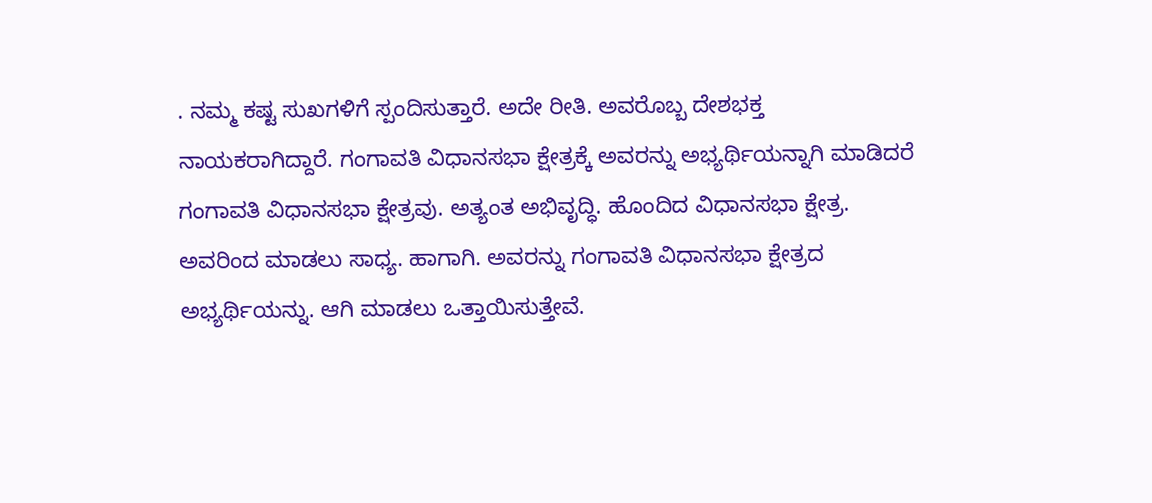. ನಮ್ಮ ಕಷ್ಟ ಸುಖಗಳಿಗೆ ಸ್ಪಂದಿಸುತ್ತಾರೆ. ಅದೇ ರೀತಿ. ಅವರೊಬ್ಬ ದೇಶಭಕ್ತ ನಾಯಕರಾಗಿದ್ದಾರೆ. ಗಂಗಾವತಿ ವಿಧಾನಸಭಾ ಕ್ಷೇತ್ರಕ್ಕೆ ಅವರನ್ನು ಅಭ್ಯರ್ಥಿಯನ್ನಾಗಿ ಮಾಡಿದರೆ ಗಂಗಾವತಿ ವಿಧಾನಸಭಾ ಕ್ಷೇತ್ರವು. ಅತ್ಯಂತ ಅಭಿವೃದ್ಧಿ. ಹೊಂದಿದ ವಿಧಾನಸಭಾ ಕ್ಷೇತ್ರ. ಅವರಿಂದ ಮಾಡಲು ಸಾಧ್ಯ. ಹಾಗಾಗಿ. ಅವರನ್ನು ಗಂಗಾವತಿ ವಿಧಾನಸಭಾ ಕ್ಷೇತ್ರದ ಅಭ್ಯರ್ಥಿಯನ್ನು. ಆಗಿ ಮಾಡಲು ಒತ್ತಾಯಿಸುತ್ತೇವೆ.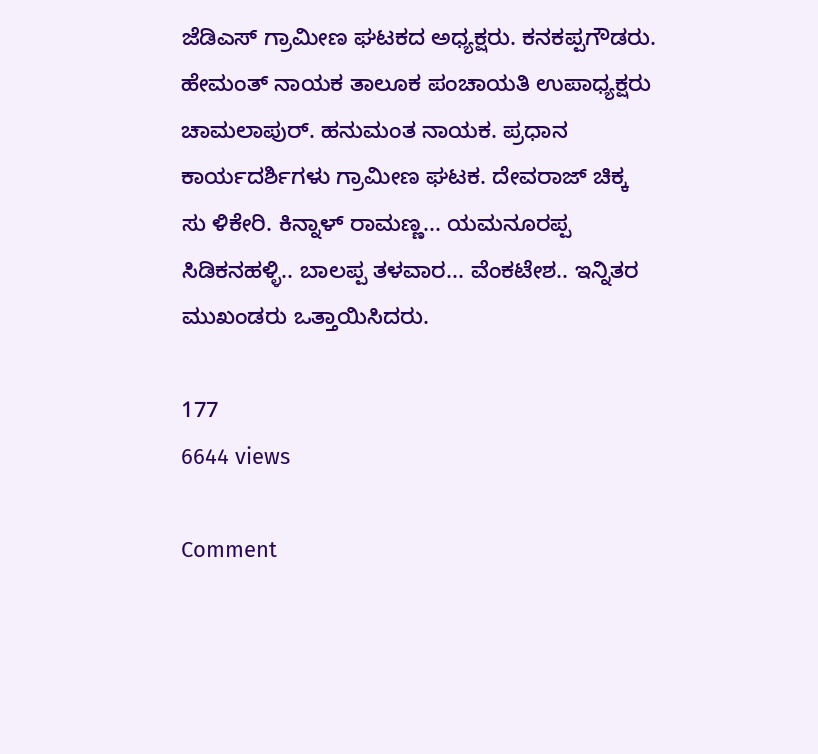ಜೆಡಿಎಸ್ ಗ್ರಾಮೀಣ ಘಟಕದ ಅಧ್ಯಕ್ಷರು. ಕನಕಪ್ಪಗೌಡರು. ಹೇಮಂತ್ ನಾಯಕ ತಾಲೂಕ ಪಂಚಾಯತಿ ಉಪಾಧ್ಯಕ್ಷರು ಚಾಮಲಾಪುರ್. ಹನುಮಂತ ನಾಯಕ. ಪ್ರಧಾನ ಕಾರ್ಯದರ್ಶಿಗಳು ಗ್ರಾಮೀಣ ಘಟಕ. ದೇವರಾಜ್ ಚಿಕ್ಕ ಸು ಳಿಕೇರಿ. ಕಿನ್ನಾಳ್ ರಾಮಣ್ಣ... ಯಮನೂರಪ್ಪ ಸಿಡಿಕನಹಳ್ಳಿ.. ಬಾಲಪ್ಪ ತಳವಾರ... ವೆಂಕಟೇಶ.. ಇನ್ನಿತರ ಮುಖಂಡರು ಒತ್ತಾಯಿಸಿದರು.

177
6644 views

Comment